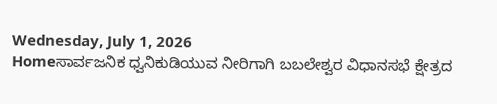Wednesday, July 1, 2026
Homeಸಾರ್ವಜನಿಕ ಧ್ವನಿಕುಡಿಯುವ ನೀರಿಗಾಗಿ ಬಬಲೇಶ್ವರ ವಿಧಾನಸಭೆ ಕ್ಷೇತ್ರದ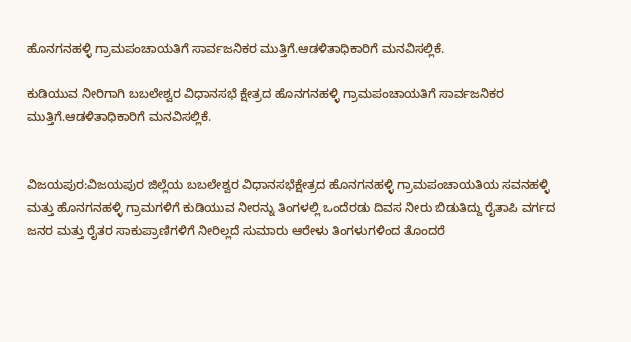ಹೊನಗನಹಳ್ಳಿ ಗ್ರಾಮಪಂಚಾಯತಿಗೆ ಸಾರ್ವಜನಿಕರ ಮುತ್ತಿಗೆ.ಆಡಳಿತಾಧಿಕಾರಿಗೆ ಮನವಿಸಲ್ಲಿಕೆ.

ಕುಡಿಯುವ ನೀರಿಗಾಗಿ ಬಬಲೇಶ್ವರ ವಿಧಾನಸಭೆ ಕ್ಷೇತ್ರದ ಹೊನಗನಹಳ್ಳಿ ಗ್ರಾಮಪಂಚಾಯತಿಗೆ ಸಾರ್ವಜನಿಕರ ಮುತ್ತಿಗೆ.ಆಡಳಿತಾಧಿಕಾರಿಗೆ ಮನವಿಸಲ್ಲಿಕೆ.


ವಿಜಯಪುರ:ವಿಜಯಪುರ ಜಿಲ್ಲೆಯ ಬಬಲೇಶ್ವರ ವಿಧಾನಸಭೆಕ್ಷೇತ್ರದ ಹೊನಗನಹಳ್ಳಿ ಗ್ರಾಮಪಂಚಾಯತಿಯ ಸವನಹಳ್ಳಿ ಮತ್ತು ಹೊನಗನಹಳ್ಳಿ ಗ್ರಾಮಗಳಿಗೆ ಕುಡಿಯುವ ನೀರನ್ನು ತಿಂಗಳಲ್ಲಿ ಒಂದೆರಡು ದಿವಸ ನೀರು ಬಿಡುತಿದ್ದು ರೈತಾಪಿ ವರ್ಗದ ಜನರ ಮತ್ತು ರೈತರ ಸಾಕುಪ್ರಾಣಿಗಳಿಗೆ ನೀರಿಲ್ಲದೆ ಸುಮಾರು ಆರೇಳು ತಿಂಗಳುಗಳಿಂದ ತೊಂದರೆ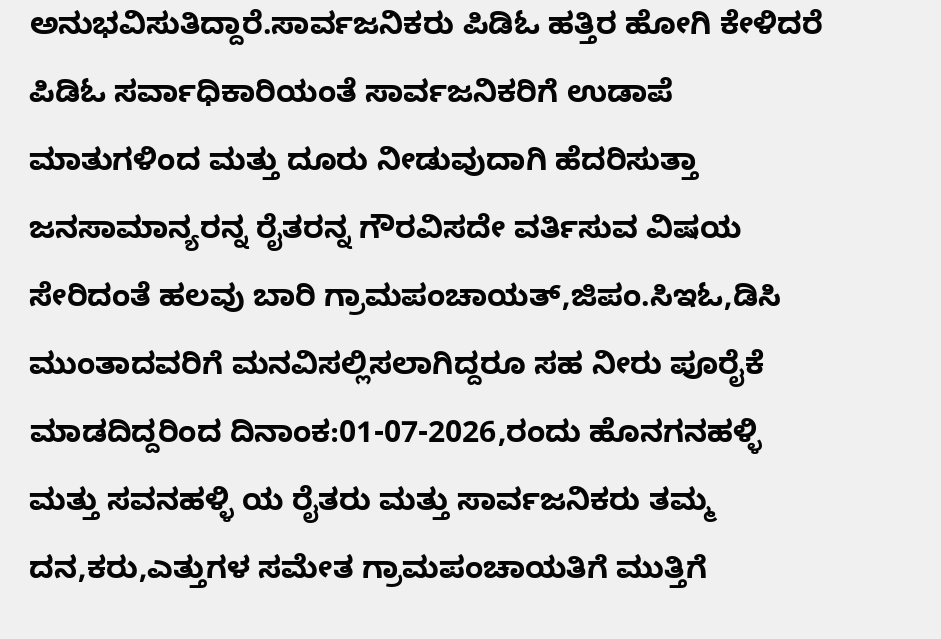ಅನುಭವಿಸುತಿದ್ದಾರೆ.ಸಾರ್ವಜನಿಕರು ಪಿಡಿಓ ಹತ್ತಿರ ಹೋಗಿ ಕೇಳಿದರೆ ಪಿಡಿಓ ಸರ್ವಾಧಿಕಾರಿಯಂತೆ ಸಾರ್ವಜನಿಕರಿಗೆ ಉಡಾಪೆ ಮಾತುಗಳಿಂದ ಮತ್ತು ದೂರು ನೀಡುವುದಾಗಿ ಹೆದರಿಸುತ್ತಾ ಜನಸಾಮಾನ್ಯರನ್ನ ರೈತರನ್ನ ಗೌರವಿಸದೇ ವರ್ತಿಸುವ ವಿಷಯ ಸೇರಿದಂತೆ ಹಲವು ಬಾರಿ ಗ್ರಾಮಪಂಚಾಯತ್,ಜಿಪಂ.ಸಿಇಓ,ಡಿಸಿ ಮುಂತಾದವರಿಗೆ ಮನವಿಸಲ್ಲಿಸಲಾಗಿದ್ದರೂ ಸಹ ನೀರು ಪೂರೈಕೆ ಮಾಡದಿದ್ದರಿಂದ ದಿನಾಂಕ:01-07-2026,ರಂದು ಹೊನಗನಹಳ್ಳಿ ಮತ್ತು ಸವನಹಳ್ಳಿ ಯ ರೈತರು ಮತ್ತು ಸಾರ್ವಜನಿಕರು ತಮ್ಮ ದನ,ಕರು,ಎತ್ತುಗಳ ಸಮೇತ ಗ್ರಾಮಪಂಚಾಯತಿಗೆ ಮುತ್ತಿಗೆ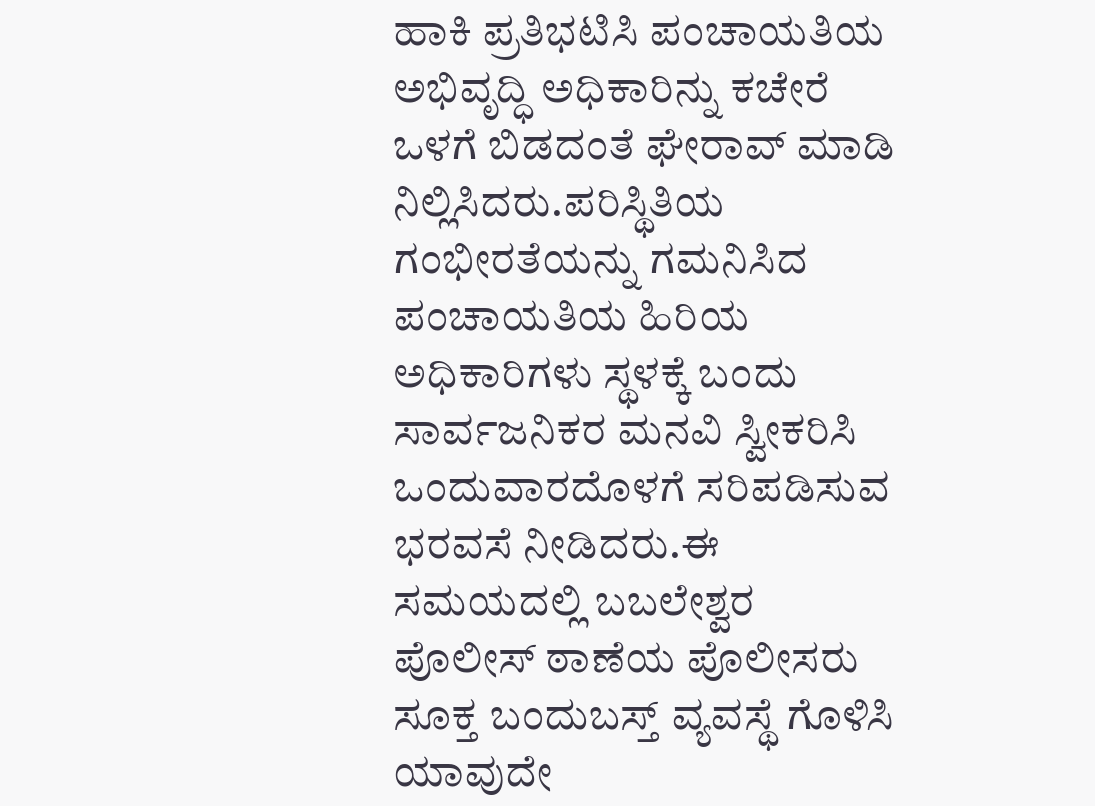ಹಾಕಿ ಪ್ರತಿಭಟಿಸಿ ಪಂಚಾಯತಿಯ ಅಭಿವೃದ್ಧಿ ಅಧಿಕಾರಿನ್ನು ಕಚೇರೆ ಒಳಗೆ ಬಿಡದಂತೆ ಘೇರಾವ್ ಮಾಡಿ ನಿಲ್ಲಿಸಿದರು.ಪರಿಸ್ಥಿತಿಯ ಗಂಭೀರತೆಯನ್ನು ಗಮನಿಸಿದ ಪಂಚಾಯತಿಯ ಹಿರಿಯ ಅಧಿಕಾರಿಗಳು ಸ್ಥಳಕ್ಕೆ ಬಂದು ಸಾರ್ವಜನಿಕರ ಮನವಿ ಸ್ವೀಕರಿಸಿ ಒಂದುವಾರದೊಳಗೆ ಸರಿಪಡಿಸುವ ಭರವಸೆ ನೀಡಿದರು.ಈ ಸಮಯದಲ್ಲಿ ಬಬಲೇಶ್ವರ ಪೊಲೀಸ್ ಠಾಣೆಯ ಪೊಲೀಸರು ಸೂಕ್ತ ಬಂದುಬಸ್ತ್ ವ್ಯವಸ್ಥೆ ಗೊಳಿಸಿ ಯಾವುದೇ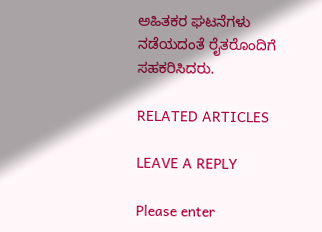ಅಹಿತಕರ ಘಟನೆಗಳು ನಡೆಯದಂತೆ ರೈತರೊಂದಿಗೆ ಸಹಕರಿಸಿದರು.

RELATED ARTICLES

LEAVE A REPLY

Please enter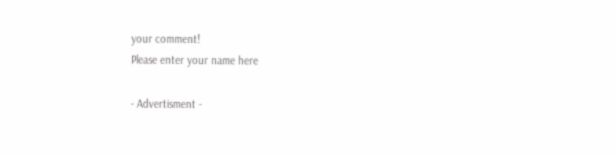your comment!
Please enter your name here

- Advertisment -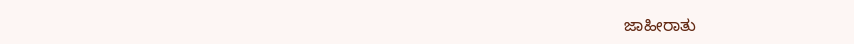ಜಾಹೀರಾತು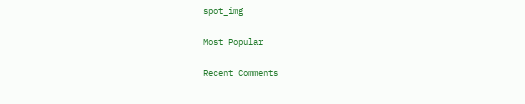spot_img

Most Popular

Recent Comments